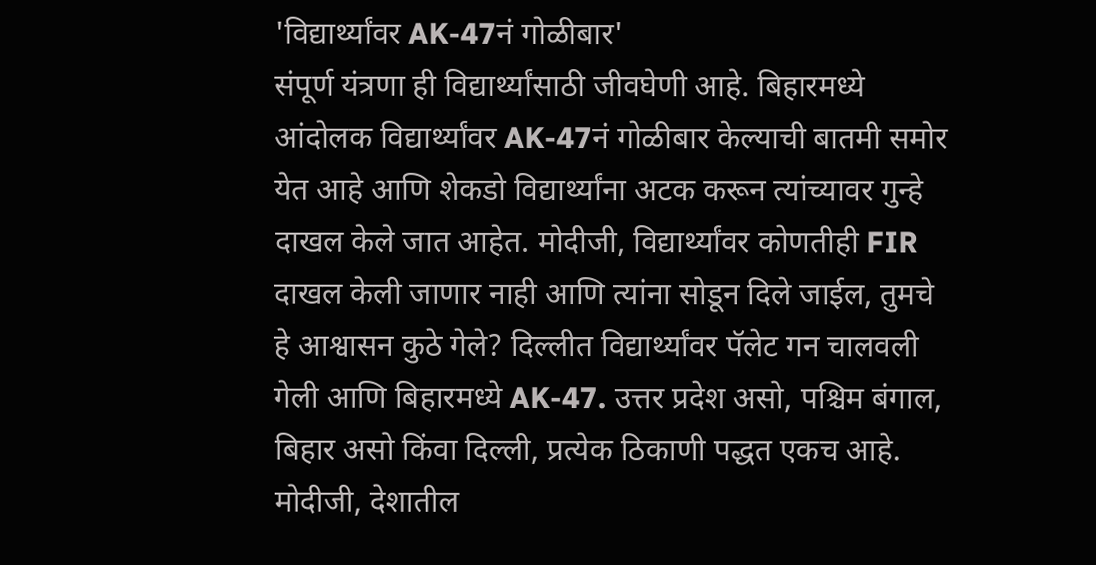'विद्यार्थ्यांवर AK-47नं गोळीबार'
संपूर्ण यंत्रणा ही विद्यार्थ्यांसाठी जीवघेणी आहे. बिहारमध्ये आंदोलक विद्यार्थ्यांवर AK-47नं गोळीबार केल्याची बातमी समोर येत आहे आणि शेकडो विद्यार्थ्यांना अटक करून त्यांच्यावर गुन्हे दाखल केले जात आहेत. मोदीजी, विद्यार्थ्यांवर कोणतीही FIR दाखल केली जाणार नाही आणि त्यांना सोडून दिले जाईल, तुमचे हे आश्वासन कुठे गेले? दिल्लीत विद्यार्थ्यांवर पॅलेट गन चालवली गेली आणि बिहारमध्ये AK-47. उत्तर प्रदेश असो, पश्चिम बंगाल, बिहार असो किंवा दिल्ली, प्रत्येक ठिकाणी पद्धत एकच आहे. मोदीजी, देशातील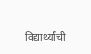विद्यार्थ्यांची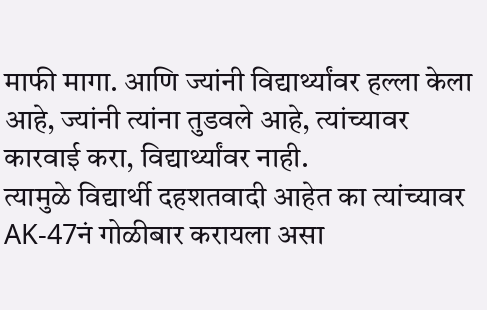माफी मागा. आणि ज्यांनी विद्यार्थ्यांवर हल्ला केला आहे, ज्यांनी त्यांना तुडवले आहे, त्यांच्यावर कारवाई करा, विद्यार्थ्यांवर नाही.
त्यामुळे विद्यार्थी दहशतवादी आहेत का त्यांच्यावर AK-47नं गोळीबार करायला असा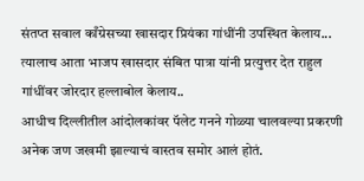संतप्त सवाल काँग्रेसच्या खासदार प्रियंका गांधींनी उपस्थित केलाय... त्यालाच आता भाजप खासदार संबित पात्रा यांनी प्रत्युत्तर देत राहुल गांधींवर जोरदार हल्लाबोल केलाय..
आधीच दिल्लीतील आंदोलकांवर पॅलेट गनने गोळ्या चालवल्या प्रकरणी अनेक जण जखमी झाल्याचं वास्तव समोर आलं होतं.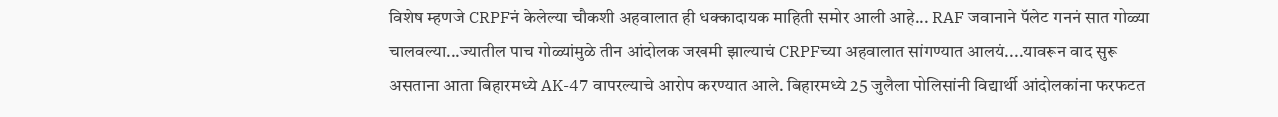विशेष म्हणजे CRPFनं केलेल्या चौकशी अहवालात ही धक्कादायक माहिती समोर आली आहे... RAF जवानाने पॅलेट गननं सात गोळ्या चालवल्या...ज्यातील पाच गोळ्यांमुळे तीन आंदोलक जखमी झाल्याचं CRPFच्या अहवालात सांगण्यात आलयं....यावरून वाद सुरू असताना आता बिहारमध्ये AK-47 वापरल्याचे आरोप करण्यात आले. बिहारमध्ये 25 जुलैला पोलिसांनी विद्यार्थी आंदोलकांना फरफटत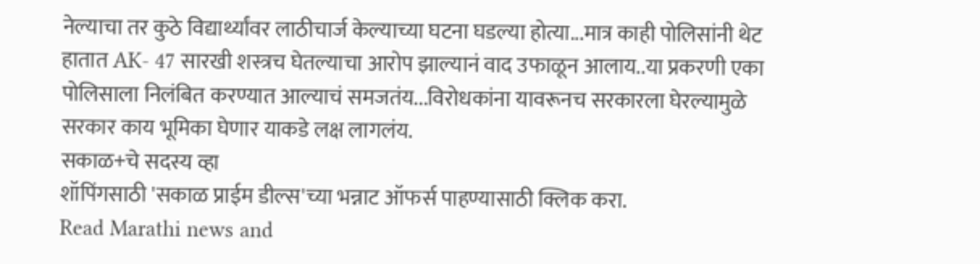नेल्याचा तर कुठे विद्यार्थ्यांवर लाठीचार्ज केल्याच्या घटना घडल्या होत्या...मात्र काही पोलिसांनी थेट हातात AK- 47 सारखी शस्त्रच घेतल्याचा आरोप झाल्यानं वाद उफाळून आलाय..या प्रकरणी एका पोलिसाला निलंबित करण्यात आल्याचं समजतंय...विरोधकांना यावरूनच सरकारला घेरल्यामुळे सरकार काय भूमिका घेणार याकडे लक्ष लागलंय.
सकाळ+चे सदस्य व्हा
शॉपिंगसाठी 'सकाळ प्राईम डील्स'च्या भन्नाट ऑफर्स पाहण्यासाठी क्लिक करा.
Read Marathi news and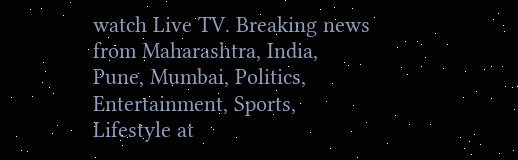watch Live TV. Breaking news from Maharashtra, India, Pune, Mumbai, Politics, Entertainment, Sports, Lifestyle at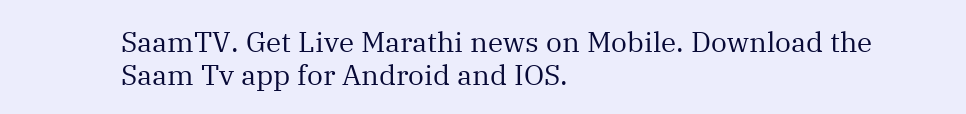SaamTV. Get Live Marathi news on Mobile. Download the Saam Tv app for Android and IOS.